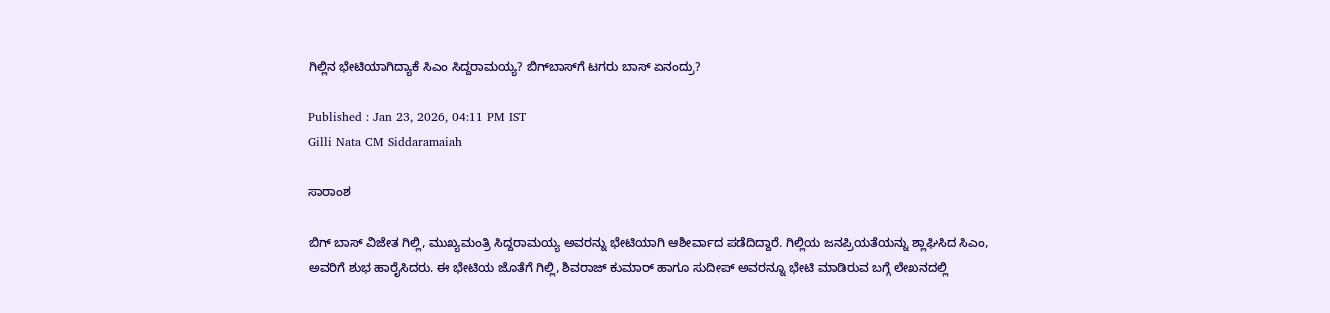ಗಿಲ್ಲಿನ ಭೇಟಿಯಾಗಿದ್ಯಾಕೆ ಸಿಎಂ ಸಿದ್ದರಾಮಯ್ಯ? ಬಿಗ್‌ಬಾಸ್‌ಗೆ ಟಗರು ಬಾಸ್‌ ಏನಂದ್ರು?

Published : Jan 23, 2026, 04:11 PM IST
Gilli Nata CM Siddaramaiah

ಸಾರಾಂಶ

ಬಿಗ್ ಬಾಸ್ ವಿಜೇತ ಗಿಲ್ಲಿ, ಮುಖ್ಯಮಂತ್ರಿ ಸಿದ್ದರಾಮಯ್ಯ ಅವರನ್ನು ಭೇಟಿಯಾಗಿ ಆಶೀರ್ವಾದ ಪಡೆದಿದ್ದಾರೆ. ಗಿಲ್ಲಿಯ ಜನಪ್ರಿಯತೆಯನ್ನು ಶ್ಲಾಘಿಸಿದ ಸಿಎಂ, ಅವರಿಗೆ ಶುಭ ಹಾರೈಸಿದರು. ಈ ಭೇಟಿಯ ಜೊತೆಗೆ ಗಿಲ್ಲಿ, ಶಿವರಾಜ್ ಕುಮಾರ್ ಹಾಗೂ ಸುದೀಪ್ ಅವರನ್ನೂ ಭೇಟಿ ಮಾಡಿರುವ ಬಗ್ಗೆ ಲೇಖನದಲ್ಲಿ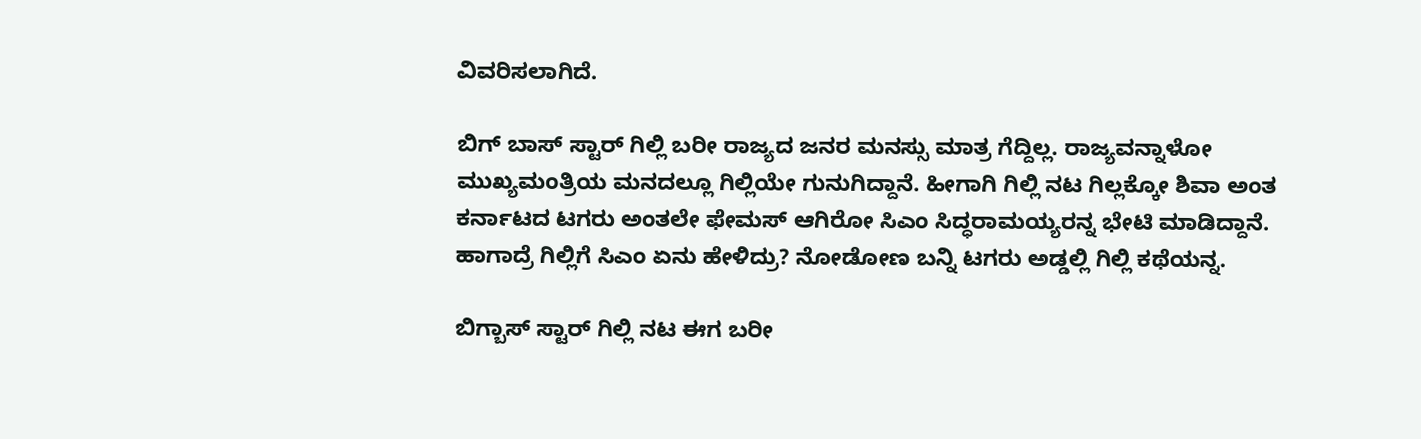ವಿವರಿಸಲಾಗಿದೆ.

ಬಿಗ್‌ ಬಾಸ್ ಸ್ಟಾರ್ ಗಿಲ್ಲಿ ಬರೀ ರಾಜ್ಯದ ಜನರ ಮನಸ್ಸು ಮಾತ್ರ ಗೆದ್ದಿಲ್ಲ. ರಾಜ್ಯವನ್ನಾಳೋ ಮುಖ್ಯಮಂತ್ರಿಯ ಮನದಲ್ಲೂ ಗಿಲ್ಲಿಯೇ ಗುನುಗಿದ್ದಾನೆ. ಹೀಗಾಗಿ ಗಿಲ್ಲಿ ನಟ ಗಿಲ್ಲಕ್ಕೋ ಶಿವಾ ಅಂತ ಕರ್ನಾಟದ ಟಗರು ಅಂತಲೇ ಫೇಮಸ್ ಆಗಿರೋ ಸಿಎಂ ಸಿದ್ಧರಾಮಯ್ಯರನ್ನ ಭೇಟಿ ಮಾಡಿದ್ದಾನೆ. ಹಾಗಾದ್ರೆ ಗಿಲ್ಲಿಗೆ ಸಿಎಂ ಏನು ಹೇಳಿದ್ರು? ನೋಡೋಣ ಬನ್ನಿ ಟಗರು ಅಡ್ಡಲ್ಲಿ ಗಿಲ್ಲಿ ಕಥೆಯನ್ನ.

ಬಿಗ್ಬಾಸ್ ಸ್ಟಾರ್ ಗಿಲ್ಲಿ ನಟ ಈಗ ಬರೀ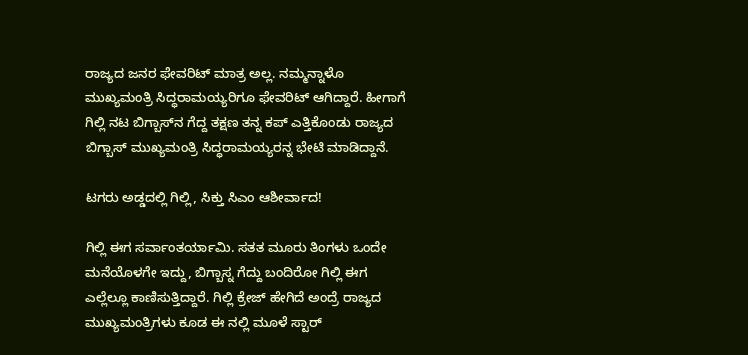ರಾಜ್ಯದ ಜನರ ಫೇವರಿಟ್ ಮಾತ್ರ ಅಲ್ಲ. ನಮ್ಮನ್ನಾಳೊ ಮುಖ್ಯಮಂತ್ರಿ ಸಿದ್ಧರಾಮಯ್ಯರಿಗೂ ಫೇವರಿಟ್ ಆಗಿದ್ದಾರೆ. ಹೀಗಾಗೆ ಗಿಲ್ಲಿ ನಟ ಬಿಗ್ಬಾಸ್‌ನ ಗೆದ್ದ ತಕ್ಷಣ ತನ್ನ ಕಪ್ ಎತ್ತಿಕೊಂಡು ರಾಜ್ಯದ ಬಿಗ್ಬಾಸ್ ಮುಖ್ಯಮಂತ್ರಿ ಸಿದ್ಧರಾಮಯ್ಯರನ್ನ ಭೇಟಿ ಮಾಡಿದ್ದಾನೆ.

ಟಗರು ಅಡ್ಡದಲ್ಲಿ ಗಿಲ್ಲಿ, ಸಿಕ್ತು ಸಿಎಂ ಆಶೀರ್ವಾದ!

ಗಿಲ್ಲಿ ಈಗ ಸರ್ವಾಂತರ್ಯಾಮಿ. ಸತತ ಮೂರು ತಿಂಗಳು ಒಂದೇ ಮನೆಯೊಳಗೇ ಇದ್ದು, ಬಿಗ್ಬಾಸ್ನ ಗೆದ್ದು ಬಂದಿರೋ ಗಿಲ್ಲಿ ಈಗ ಎಲ್ಲೆಲ್ಲೂ ಕಾಣಿಸುತ್ತಿದ್ದಾರೆ. ಗಿಲ್ಲಿ ಕ್ರೇಜ್ ಹೇಗಿದೆ ಅಂದ್ರೆ ರಾಜ್ಯದ ಮುಖ್ಯಮಂತ್ರಿಗಳು ಕೂಡ ಈ ನಲ್ಲಿ ಮೂಳೆ ಸ್ಟಾರ್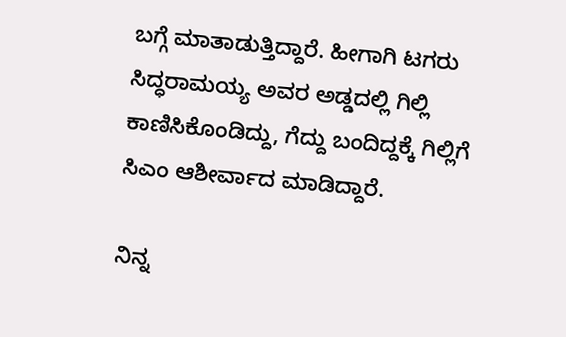ಬಗ್ಗೆ ಮಾತಾಡುತ್ತಿದ್ದಾರೆ. ಹೀಗಾಗಿ ಟಗರು ಸಿದ್ಧರಾಮಯ್ಯ ಅವರ ಅಡ್ಡದಲ್ಲಿ ಗಿಲ್ಲಿ ಕಾಣಿಸಿಕೊಂಡಿದ್ದು, ಗೆದ್ದು ಬಂದಿದ್ದಕ್ಕೆ ಗಿಲ್ಲಿಗೆ ಸಿಎಂ ಆಶೀರ್ವಾದ ಮಾಡಿದ್ದಾರೆ.

ನಿನ್ನ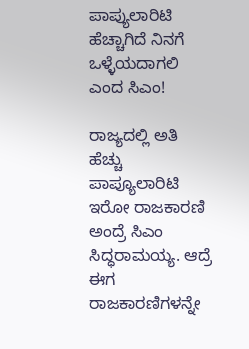ಪಾಪ್ಯುಲಾರಿಟಿ ಹೆಚ್ಚಾಗಿದೆ ನಿನಗೆ ಒಳ್ಳೆಯದಾಗಲಿ ಎಂದ ಸಿಎಂ!

ರಾಜ್ಯದಲ್ಲಿ ಅತಿ ಹೆಚ್ಚು ಪಾಪ್ಯೂಲಾರಿಟಿ ಇರೋ ರಾಜಕಾರಣಿ ಅಂದ್ರೆ ಸಿಎಂ ಸಿದ್ಧರಾಮಯ್ಯ. ಆದ್ರೆ ಈಗ ರಾಜಕಾರಣಿಗಳನ್ನೇ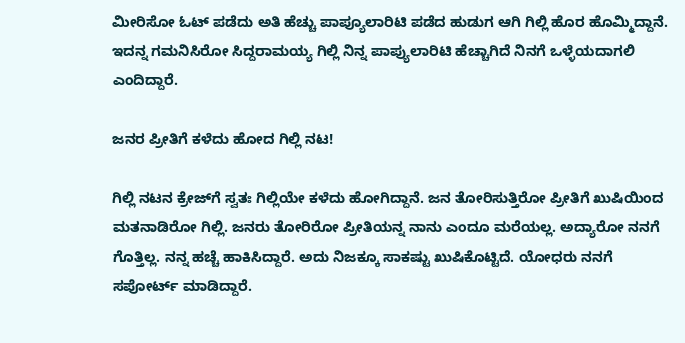ಮೀರಿಸೋ ಓಟ್ ಪಡೆದು ಅತಿ ಹೆಚ್ಚು ಪಾಪ್ಯೂಲಾರಿಟಿ ಪಡೆದ ಹುಡುಗ ಆಗಿ ಗಿಲ್ಲಿ ಹೊರ ಹೊಮ್ಮಿದ್ದಾನೆ. ಇದನ್ನ ಗಮನಿಸಿರೋ ಸಿದ್ದರಾಮಯ್ಯ ಗಿಲ್ಲಿ ನಿನ್ನ ಪಾಪ್ಯುಲಾರಿಟಿ ಹೆಚ್ಚಾಗಿದೆ ನಿನಗೆ ಒಳ್ಳೆಯದಾಗಲಿ ಎಂದಿದ್ದಾರೆ.

ಜನರ ಪ್ರೀತಿಗೆ ಕಳೆದು ಹೋದ ಗಿಲ್ಲಿ ನಟ!

ಗಿಲ್ಲಿ ನಟನ ಕ್ರೇಜ್‌ಗೆ ಸ್ವತಃ ಗಿಲ್ಲಿಯೇ ಕಳೆದು ಹೋಗಿದ್ದಾನೆ. ಜನ ತೋರಿಸುತ್ತಿರೋ ಪ್ರೀತಿಗೆ ಖುಷಿಯಿಂದ ಮತನಾಡಿರೋ ಗಿಲ್ಲಿ. ಜನರು ತೋರಿರೋ ಪ್ರೀತಿಯನ್ನ ನಾನು ಎಂದೂ ಮರೆಯಲ್ಲ. ಅದ್ಯಾರೋ ನನಗೆ ಗೊತ್ತಿಲ್ಲ. ನನ್ನ ಹಚ್ಚೆ ಹಾಕಿಸಿದ್ದಾರೆ. ಅದು ನಿಜಕ್ಕೂ ಸಾಕಷ್ಟು ಖುಷಿಕೊಟ್ಟಿದೆ. ಯೋಧರು ನನಗೆ ಸಪೋರ್ಟ್ ಮಾಡಿದ್ದಾರೆ.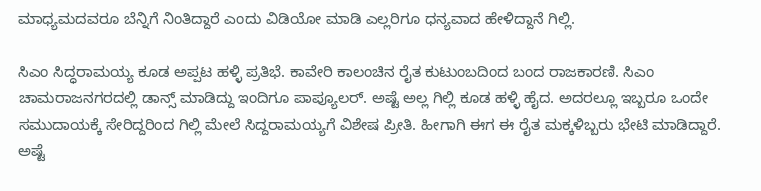ಮಾಧ್ಯಮದವರೂ ಬೆನ್ನಿಗೆ ನಿಂತಿದ್ದಾರೆ ಎಂದು ವಿಡಿಯೋ ಮಾಡಿ ಎಲ್ಲರಿಗೂ ಧನ್ಯವಾದ ಹೇಳಿದ್ದಾನೆ ಗಿಲ್ಲಿ.

ಸಿಎಂ ಸಿದ್ಧರಾಮಯ್ಯ ಕೂಡ ಅಪ್ಪಟ ಹಳ್ಳಿ ಪ್ರತಿಭೆ. ಕಾವೇರಿ ಕಾಲಂಚಿನ ರೈತ ಕುಟುಂಬದಿಂದ ಬಂದ ರಾಜಕಾರಣಿ. ಸಿಎಂ ಚಾಮರಾಜನಗರದಲ್ಲಿ ಡಾನ್ಸ್ ಮಾಡಿದ್ದು ಇಂದಿಗೂ ಪಾಪ್ಯೂಲರ್. ಅಷ್ಟೆ ಅಲ್ಲ ಗಿಲ್ಲಿ ಕೂಡ ಹಳ್ಳಿ ಹೈದ. ಅದರಲ್ಲೂ ಇಬ್ಬರೂ ಒಂದೇ ಸಮುದಾಯಕ್ಕೆ ಸೇರಿದ್ದರಿಂದ ಗಿಲ್ಲಿ ಮೇಲೆ ಸಿದ್ದರಾಮಯ್ಯಗೆ ವಿಶೇಷ ಪ್ರೀತಿ. ಹೀಗಾಗಿ ಈಗ ಈ ರೈತ ಮಕ್ಕಳಿಬ್ಬರು ಭೇಟಿ ಮಾಡಿದ್ದಾರೆ. ಅಷ್ಟೆ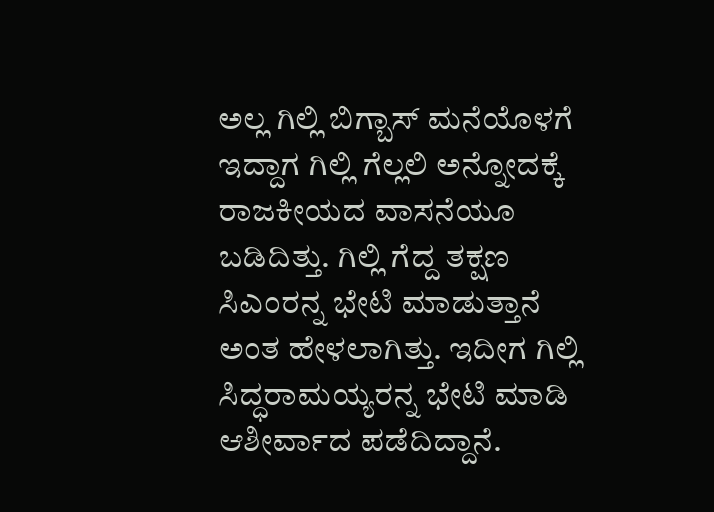ಅಲ್ಲ ಗಿಲ್ಲಿ ಬಿಗ್ಬಾಸ್ ಮನೆಯೊಳಗೆ ಇದ್ದಾಗ ಗಿಲ್ಲಿ ಗೆಲ್ಲಲಿ ಅನ್ನೋದಕ್ಕೆ ರಾಜಕೀಯದ ವಾಸನೆಯೂ ಬಡಿದಿತ್ತು. ಗಿಲ್ಲಿ ಗೆದ್ದ ತಕ್ಷಣ ಸಿಎಂರನ್ನ ಭೇಟಿ ಮಾಡುತ್ತಾನೆ ಅಂತ ಹೇಳಲಾಗಿತ್ತು. ಇದೀಗ ಗಿಲ್ಲಿ ಸಿದ್ಧರಾಮಯ್ಯರನ್ನ ಭೇಟಿ ಮಾಡಿ ಆಶೀರ್ವಾದ ಪಡೆದಿದ್ದಾನೆ.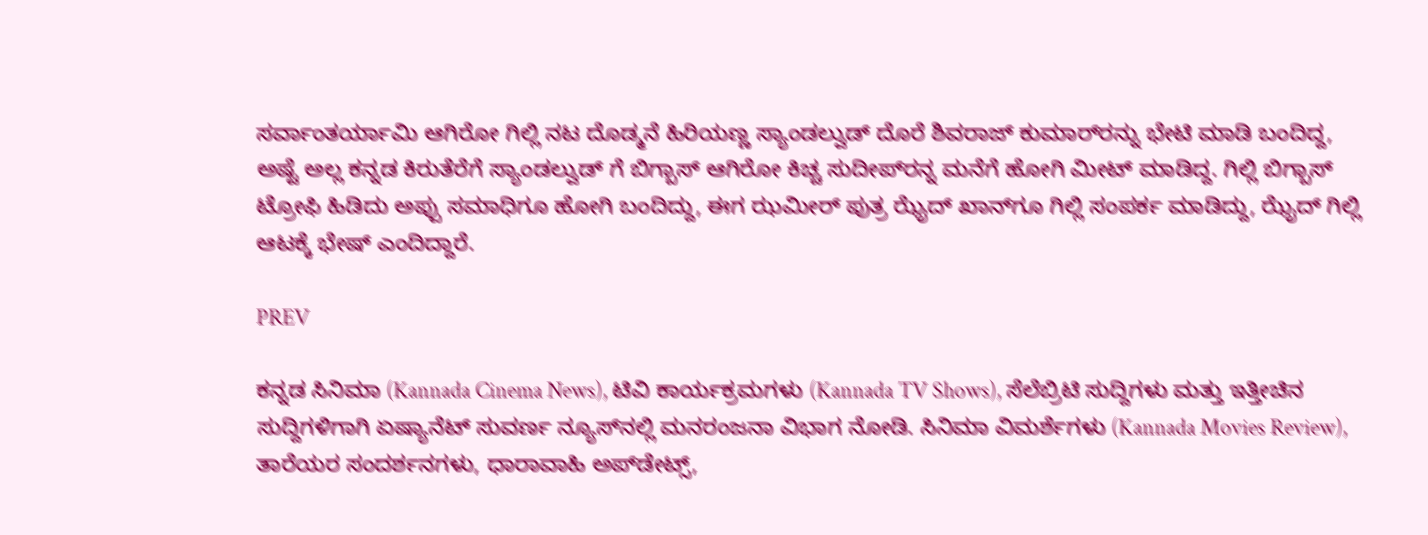ಸರ್ವಾಂತರ್ಯಾಮಿ ಆಗಿರೋ ಗಿಲ್ಲಿ ನಟ ದೊಡ್ಮನೆ ಹಿರಿಯಣ್ಣ ಸ್ಯಾಂಡಲ್ವುಡ್ ದೊರೆ ಶಿವರಾಜ್ ಕುಮಾರ್‌ರನ್ನು ಭೇಟಿ ಮಾಡಿ ಬಂದಿದ್ದ, ಅಷ್ಟೆ ಅಲ್ಲ ಕನ್ನಡ ಕಿರುತೆರೆಗೆ ಸ್ಯಾಂಡಲ್ವುಡ್ ಗೆ ಬಿಗ್ಬಾಸ್ ಆಗಿರೋ ಕಿಚ್ಚ ಸುದೀಪ್‌ರನ್ನ ಮನೆಗೆ ಹೋಗಿ ಮೀಟ್ ಮಾಡಿದ್ದ. ಗಿಲ್ಲಿ ಬಿಗ್ಬಾಸ್ ಟ್ರೋಫಿ ಹಿಡಿದು ಅಪ್ಪು ಸಮಾಧಿಗೂ ಹೋಗಿ ಬಂದಿದ್ದು, ಈಗ ಝಮೀರ್ ಪುತ್ರ ಝೈದ್ ಖಾನ್‌ಗೂ ಗಿಲ್ಲಿ ಸಂಪರ್ಕ ಮಾಡಿದ್ದು, ಝೈದ್ ಗಿಲ್ಲಿ ಆಟಕ್ಕೆ ಭೇಷ್ ಎಂದಿದ್ದಾರೆ.

PREV

ಕನ್ನಡ ಸಿನಿಮಾ (Kannada Cinema News), ಟಿವಿ ಕಾರ್ಯಕ್ರಮಗಳು (Kannada TV Shows), ಸೆಲೆಬ್ರಿಟಿ ಸುದ್ದಿಗಳು ಮತ್ತು ಇತ್ತೀಚಿನ ಸುದ್ದಿಗಳಿಗಾಗಿ ಏಷ್ಯಾನೆಟ್ ಸುವರ್ಣ ನ್ಯೂಸ್‌ನಲ್ಲಿ ಮನರಂಜನಾ ವಿಭಾಗ ನೋಡಿ. ಸಿನಿಮಾ ವಿಮರ್ಶೆಗಳು (Kannada Movies Review), ತಾರೆಯರ ಸಂದರ್ಶನಗಳು, ಧಾರಾವಾಹಿ ಅಪ್‌ಡೇಟ್ಸ್‌,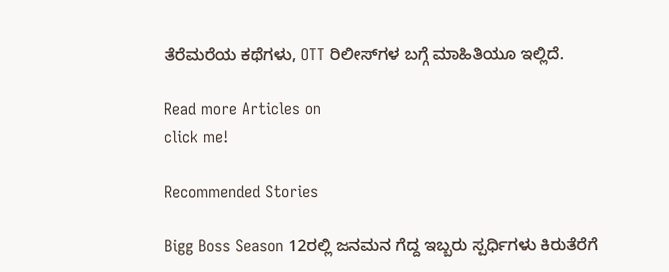ತೆರೆಮರೆಯ ಕಥೆಗಳು, OTT ರಿಲೀಸ್‌ಗಳ ಬಗ್ಗೆ ಮಾಹಿತಿಯೂ ಇಲ್ಲಿದೆ.

Read more Articles on
click me!

Recommended Stories

Bigg Boss Season 12ರಲ್ಲಿ ಜನಮನ ಗೆದ್ದ ಇಬ್ಬರು ಸ್ಪರ್ಧಿಗಳು ಕಿರುತೆರೆಗೆ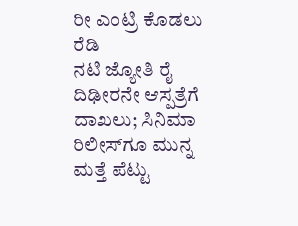ರೀ ಎಂಟ್ರಿ ಕೊಡಲು ರೆಡಿ
ನಟಿ ಜ್ಯೋತಿ ರೈ ದಿಢೀರನೇ ಆಸ್ಪತ್ರೆಗೆ ದಾಖಲು; ಸಿನಿಮಾ ರಿಲೀಸ್‌ಗೂ ಮುನ್ನ ಮತ್ತೆ ಪೆಟ್ಟು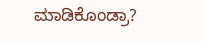ಮಾಡಿಕೊಂಡ್ರಾ?